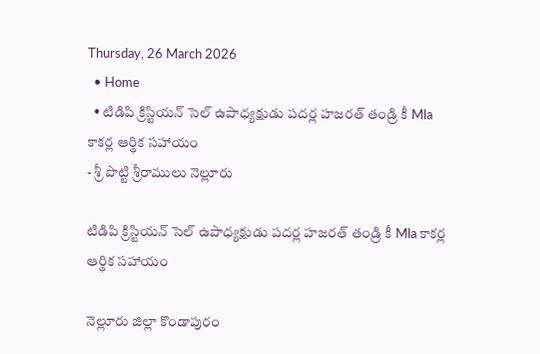Thursday, 26 March 2026
  • Home
  • టిడిపి క్రిస్టియన్ సెల్ ఉపాధ్యక్షుడు పదర్ల హజరత్ తండ్రి కీ Mla కాకర్ల ఆర్థిక సహాయం
- శ్రీ పొట్టి శ్రీరాములు నెల్లూరు

టిడిపి క్రిస్టియన్ సెల్ ఉపాధ్యక్షుడు పదర్ల హజరత్ తండ్రి కీ Mla కాకర్ల ఆర్థిక సహాయం

నెల్లూరు జిల్లా కొండాపురం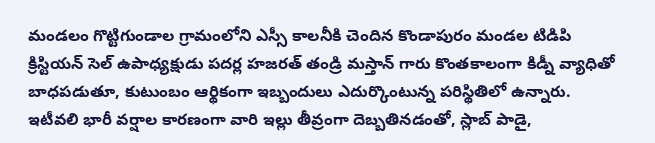మండలం గొట్టిగుండాల గ్రామంలోని ఎస్సీ కాలనీకి చెందిన కొండాపురం మండల టిడిపి క్రిస్టియన్ సెల్ ఉపాధ్యక్షుడు పదర్ల హజరత్ తండ్రి మస్తాన్ గారు కొంతకాలంగా కిడ్నీ వ్యాధితో బాధపడుతూ, కుటుంబం ఆర్థికంగా ఇబ్బందులు ఎదుర్కొంటున్న పరిస్థితిలో ఉన్నారు. ఇటీవలి భారీ వర్షాల కారణంగా వారి ఇల్లు తీవ్రంగా దెబ్బతినడంతో, స్లాబ్ పాడై,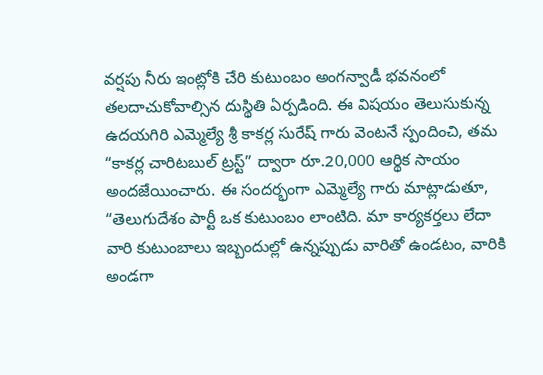వర్షపు నీరు ఇంట్లోకి చేరి కుటుంబం అంగన్వాడీ భవనంలో తలదాచుకోవాల్సిన దుస్థితి ఏర్పడింది. ఈ విషయం తెలుసుకున్న ఉదయగిరి ఎమ్మెల్యే శ్రీ కాకర్ల సురేష్ గారు వెంటనే స్పందించి, తమ “కాకర్ల చారిటబుల్ ట్రస్ట్” ద్వారా రూ.20,000 ఆర్థిక సాయం అందజేయించారు. ఈ సందర్భంగా ఎమ్మెల్యే గారు మాట్లాడుతూ, “తెలుగుదేశం పార్టీ ఒక కుటుంబం లాంటిది. మా కార్యకర్తలు లేదా వారి కుటుంబాలు ఇబ్బందుల్లో ఉన్నప్పుడు వారితో ఉండటం, వారికి అండగా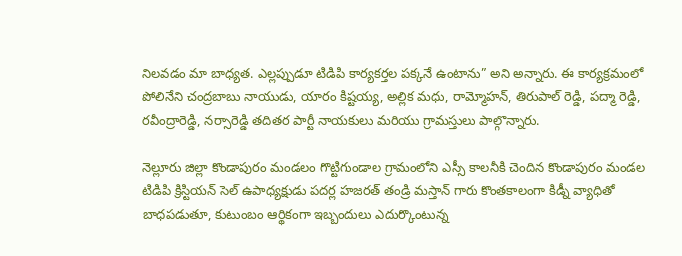నిలవడం మా బాధ్యత. ఎల్లప్పుడూ టిడిపి కార్యకర్తల పక్కనే ఉంటాను” అని అన్నారు. ఈ కార్యక్రమంలో పోలినేని చంద్రబాబు నాయుడు, యారం కిష్టయ్య, అల్లిక మధు, రామ్మోహన్, తిరుపాల్ రెడ్డి, పద్మా రెడ్డి, రవీంద్రారెడ్డి, నర్సారెడ్డి తదితర పార్టీ నాయకులు మరియు గ్రామస్తులు పాల్గొన్నారు.

నెల్లూరు జిల్లా కొండాపురం మండలం గొట్టిగుండాల గ్రామంలోని ఎస్సీ కాలనీకి చెందిన కొండాపురం మండల టిడిపి క్రిస్టియన్ సెల్ ఉపాధ్యక్షుడు పదర్ల హజరత్ తండ్రి మస్తాన్ గారు కొంతకాలంగా కిడ్నీ వ్యాధితో బాధపడుతూ, కుటుంబం ఆర్థికంగా ఇబ్బందులు ఎదుర్కొంటున్న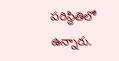పరిస్థితిలో ఉన్నారు.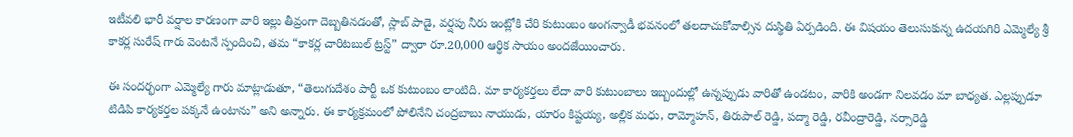ఇటీవలి భారీ వర్షాల కారణంగా వారి ఇల్లు తీవ్రంగా దెబ్బతినడంతో, స్లాబ్ పాడై, వర్షపు నీరు ఇంట్లోకి చేరి కుటుంబం అంగన్వాడీ భవనంలో తలదాచుకోవాల్సిన దుస్థితి ఏర్పడింది. ఈ విషయం తెలుసుకున్న ఉదయగిరి ఎమ్మెల్యే శ్రీ కాకర్ల సురేష్ గారు వెంటనే స్పందించి, తమ “కాకర్ల చారిటబుల్ ట్రస్ట్” ద్వారా రూ.20,000 ఆర్థిక సాయం అందజేయించారు.

ఈ సందర్భంగా ఎమ్మెల్యే గారు మాట్లాడుతూ, “తెలుగుదేశం పార్టీ ఒక కుటుంబం లాంటిది. మా కార్యకర్తలు లేదా వారి కుటుంబాలు ఇబ్బందుల్లో ఉన్నప్పుడు వారితో ఉండటం, వారికి అండగా నిలవడం మా బాధ్యత. ఎల్లప్పుడూ టిడిపి కార్యకర్తల పక్కనే ఉంటాను” అని అన్నారు. ఈ కార్యక్రమంలో పోలినేని చంద్రబాబు నాయుడు, యారం కిష్టయ్య, అల్లిక మధు, రామ్మోహన్, తిరుపాల్ రెడ్డి, పద్మా రెడ్డి, రవీంద్రారెడ్డి, నర్సారెడ్డి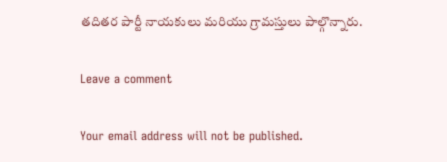తదితర పార్టీ నాయకులు మరియు గ్రామస్తులు పాల్గొన్నారు.

Leave a comment

Your email address will not be published.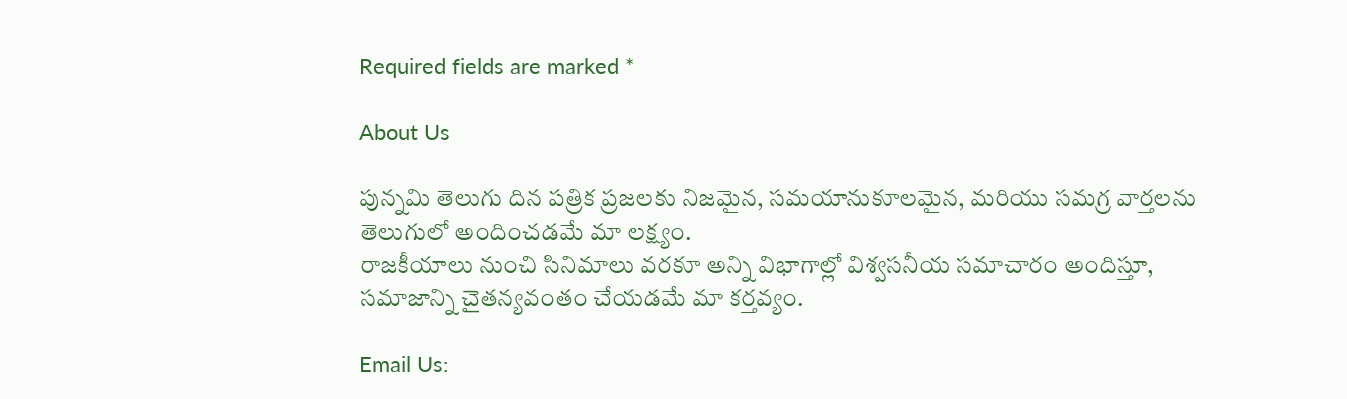Required fields are marked *

About Us

పున్నమి తెలుగు దిన పత్రిక ప్రజలకు నిజమైన, సమయానుకూలమైన, మరియు సమగ్ర వార్తలను తెలుగులో అందించడమే మా లక్ష్యం.
రాజకీయాలు నుంచి సినిమాలు వరకూ అన్ని విభాగాల్లో విశ్వసనీయ సమాచారం అందిస్తూ, సమాజాన్ని చైతన్యవంతం చేయడమే మా కర్తవ్యం.

Email Us: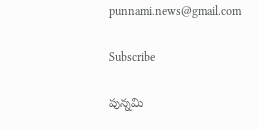punnami.news@gmail.com

Subscribe

పున్నమి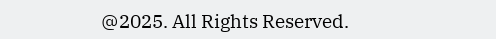@2025. All Rights Reserved.